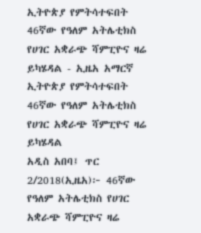ኢትዮጵያ የምትሳተፍበት 46ኛው የዓለም አትሌቲክስ የሀገር አቋራጭ ሻምፒዮና ዛሬ ይካሄዳል - ኢዜአ አማርኛ
ኢትዮጵያ የምትሳተፍበት 46ኛው የዓለም አትሌቲክስ የሀገር አቋራጭ ሻምፒዮና ዛሬ ይካሄዳል
አዲስ አበባ፤ ጥር 2/2018(ኢዜአ)፦ 46ኛው የዓለም አትሌቲክስ የሀገር አቋራጭ ሻምፒዮና ዛሬ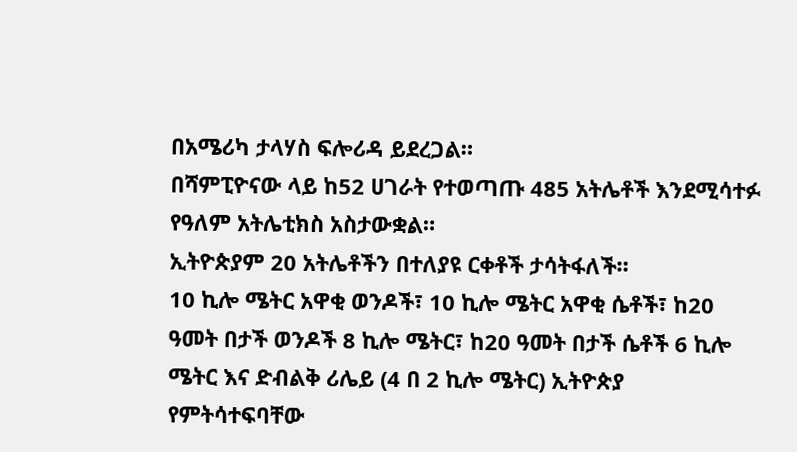በአሜሪካ ታላሃስ ፍሎሪዳ ይደረጋል።
በሻምፒዮናው ላይ ከ52 ሀገራት የተወጣጡ 485 አትሌቶች እንደሚሳተፉ የዓለም አትሌቲክስ አስታውቋል።
ኢትዮጵያም 20 አትሌቶችን በተለያዩ ርቀቶች ታሳትፋለች።
10 ኪሎ ሜትር አዋቂ ወንዶች፣ 10 ኪሎ ሜትር አዋቂ ሴቶች፣ ከ20 ዓመት በታች ወንዶች 8 ኪሎ ሜትር፣ ከ20 ዓመት በታች ሴቶች 6 ኪሎ ሜትር እና ድብልቅ ሪሌይ (4 በ 2 ኪሎ ሜትር) ኢትዮጵያ የምትሳተፍባቸው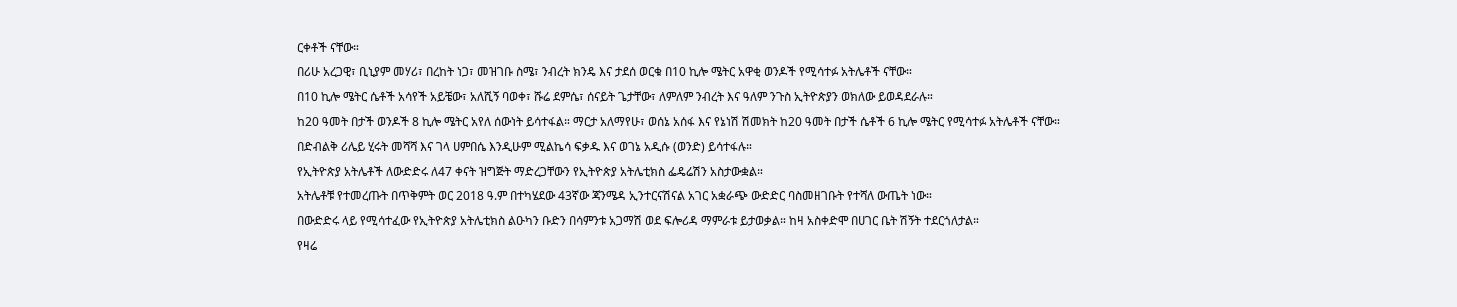ርቀቶች ናቸው።
በሪሁ አረጋዊ፣ ቢኒያም መሃሪ፣ በረከት ነጋ፣ መዝገቡ ስሜ፣ ንብረት ክንዴ እና ታደሰ ወርቁ በ10 ኪሎ ሜትር አዋቂ ወንዶች የሚሳተፉ አትሌቶች ናቸው።
በ10 ኪሎ ሜትር ሴቶች አሳየች አይቼው፣ አለሺኝ ባወቀ፣ ሹሬ ደምሴ፣ ሰናይት ጌታቸው፣ ለምለም ንብረት እና ዓለም ንጉስ ኢትዮጵያን ወክለው ይወዳደራሉ።
ከ20 ዓመት በታች ወንዶች 8 ኪሎ ሜትር አየለ ሰውነት ይሳተፋል። ማርታ አለማየሁ፣ ወሰኔ አሰፋ እና የኔነሽ ሽመክት ከ20 ዓመት በታች ሴቶች 6 ኪሎ ሜትር የሚሳተፉ አትሌቶች ናቸው።
በድብልቅ ሪሌይ ሂሩት መሻሻ እና ገላ ሀምበሴ እንዲሁም ሚልኬሳ ፍቃዱ እና ወገኔ አዲሱ (ወንድ) ይሳተፋሉ።
የኢትዮጵያ አትሌቶች ለውድድሩ ለ47 ቀናት ዝግጅት ማድረጋቸውን የኢትዮጵያ አትሌቲክስ ፌዴሬሽን አስታውቋል።
አትሌቶቹ የተመረጡት በጥቅምት ወር 2018 ዓ.ም በተካሄደው 43ኛው ጃንሜዳ ኢንተርናሽናል አገር አቋራጭ ውድድር ባስመዘገቡት የተሻለ ውጤት ነው።
በውድድሩ ላይ የሚሳተፈው የኢትዮጵያ አትሌቲክስ ልዑካን ቡድን በሳምንቱ አጋማሽ ወደ ፍሎሪዳ ማምራቱ ይታወቃል። ከዛ አስቀድሞ በሀገር ቤት ሽኝት ተደርጎለታል።
የዛሬ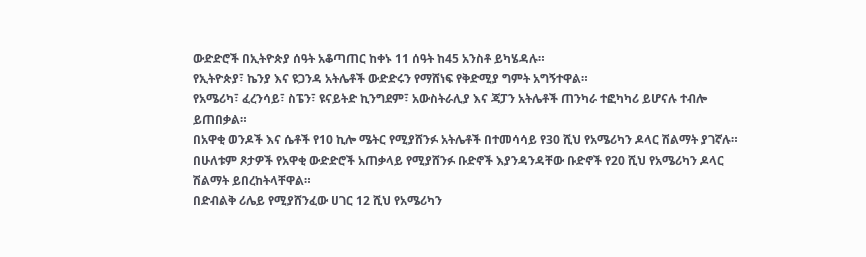ውድድሮች በኢትዮጵያ ሰዓት አቆጣጠር ከቀኑ 11 ሰዓት ከ45 አንስቶ ይካሄዳሉ።
የኢትዮጵያ፣ ኬንያ እና ዩጋንዳ አትሌቶች ውድድሩን የማሸነፍ የቅድሚያ ግምት አግኝተዋል።
የአሜሪካ፣ ፈረንሳይ፣ ስፔን፣ ዩናይትድ ኪንግደም፣ አውስትራሊያ እና ጃፓን አትሌቶች ጠንካራ ተፎካካሪ ይሆናሉ ተብሎ ይጠበቃል።
በአዋቂ ወንዶች እና ሴቶች የ10 ኪሎ ሜትር የሚያሸንፉ አትሌቶች በተመሳሳይ የ30 ሺህ የአሜሪካን ዶላር ሽልማት ያገኛሉ።
በሁለቱም ጾታዎች የአዋቂ ውድድሮች አጠቃላይ የሚያሸንፉ ቡድኖች እያንዳንዳቸው ቡድኖች የ20 ሺህ የአሜሪካን ዶላር ሽልማት ይበረከትላቸዋል።
በድብልቅ ሪሌይ የሚያሸንፈው ሀገር 12 ሺህ የአሜሪካን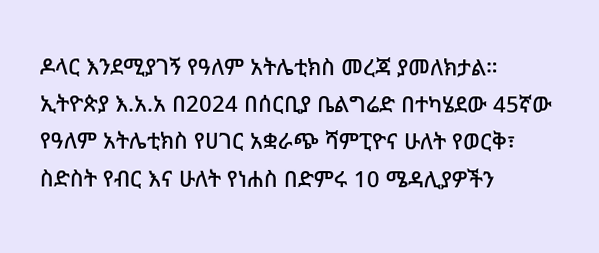ዶላር እንደሚያገኝ የዓለም አትሌቲክስ መረጃ ያመለክታል።
ኢትዮጵያ እ.አ.አ በ2024 በሰርቢያ ቤልግሬድ በተካሄደው 45ኛው የዓለም አትሌቲክስ የሀገር አቋራጭ ሻምፒዮና ሁለት የወርቅ፣ ስድስት የብር እና ሁለት የነሐስ በድምሩ 10 ሜዳሊያዎችን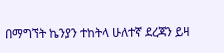በማግኘት ኬንያን ተከትላ ሁለተኛ ደረጃን ይዛ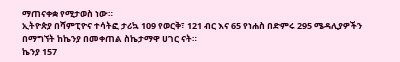ማጠናቀቋ የሚታወስ ነው።
ኢትዮጵያ በሻምፒዮና ተሳትፎ ታሪኳ 109 የወርቅ፣ 121 ብር እና 65 የነሐስ በድምሩ 295 ሜዳሊያዎችን በማግኘት ከኬንያ በመቀጠል ስኬታማዋ ሀገር ናት።
ኬንያ 157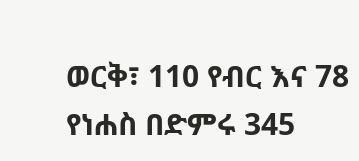ወርቅ፣ 110 የብር እና 78 የነሐስ በድምሩ 345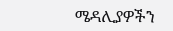ሜዳሊያዎችን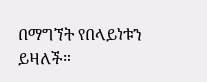በማግኘት የበላይነቱን ይዛለች።